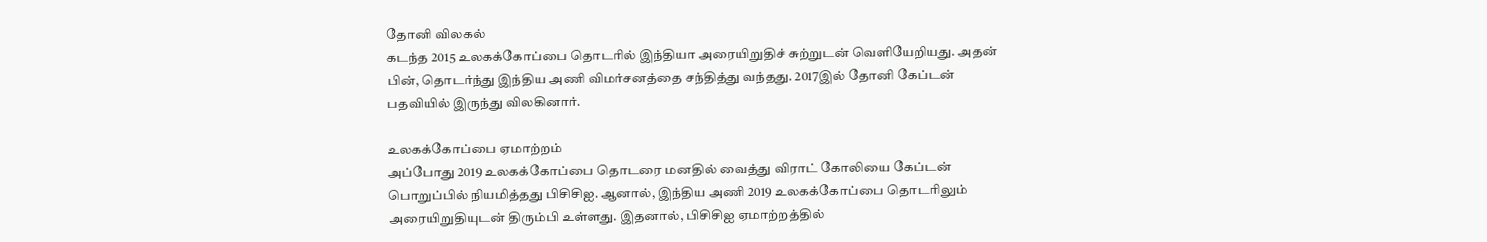தோனி விலகல்
கடந்த 2015 உலகக்கோப்பை தொடரில் இந்தியா அரையிறுதிச் சுற்றுடன் வெளியேறியது. அதன் பின், தொடர்ந்து இந்திய அணி விமர்சனத்தை சந்தித்து வந்தது. 2017இல் தோனி கேப்டன் பதவியில் இருந்து விலகினார்.

உலகக்கோப்பை ஏமாற்றம்
அப்போது 2019 உலகக்கோப்பை தொடரை மனதில் வைத்து விராட் கோலியை கேப்டன் பொறுப்பில் நியமித்தது பிசிசிஐ. ஆனால், இந்திய அணி 2019 உலகக்கோப்பை தொடரிலும் அரையிறுதியுடன் திரும்பி உள்ளது. இதனால், பிசிசிஐ ஏமாற்றத்தில்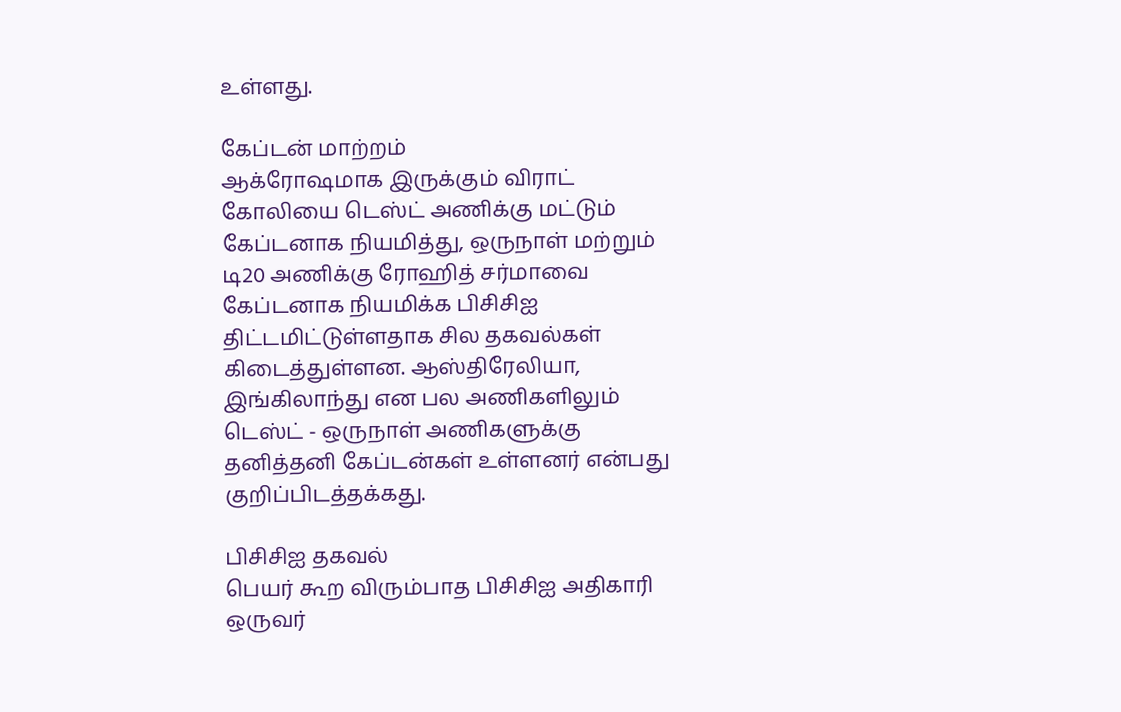உள்ளது.

கேப்டன் மாற்றம்
ஆக்ரோஷமாக இருக்கும் விராட் கோலியை டெஸ்ட் அணிக்கு மட்டும் கேப்டனாக நியமித்து, ஒருநாள் மற்றும் டி20 அணிக்கு ரோஹித் சர்மாவை கேப்டனாக நியமிக்க பிசிசிஐ திட்டமிட்டுள்ளதாக சில தகவல்கள் கிடைத்துள்ளன. ஆஸ்திரேலியா, இங்கிலாந்து என பல அணிகளிலும் டெஸ்ட் - ஒருநாள் அணிகளுக்கு தனித்தனி கேப்டன்கள் உள்ளனர் என்பது குறிப்பிடத்தக்கது.

பிசிசிஐ தகவல்
பெயர் கூற விரும்பாத பிசிசிஐ அதிகாரி ஒருவர்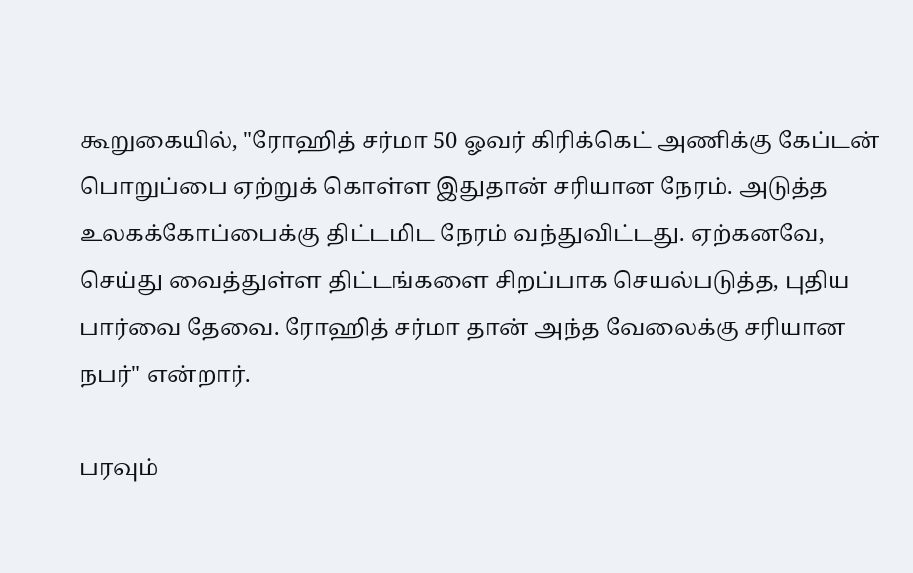கூறுகையில், "ரோஹித் சர்மா 50 ஓவர் கிரிக்கெட் அணிக்கு கேப்டன் பொறுப்பை ஏற்றுக் கொள்ள இதுதான் சரியான நேரம். அடுத்த உலகக்கோப்பைக்கு திட்டமிட நேரம் வந்துவிட்டது. ஏற்கனவே, செய்து வைத்துள்ள திட்டங்களை சிறப்பாக செயல்படுத்த, புதிய பார்வை தேவை. ரோஹித் சர்மா தான் அந்த வேலைக்கு சரியான நபர்" என்றார்.

பரவும்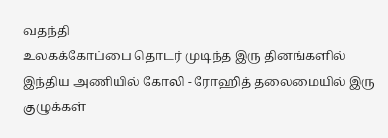வதந்தி
உலகக்கோப்பை தொடர் முடிந்த இரு தினங்களில் இந்திய அணியில் கோலி - ரோஹித் தலைமையில் இரு குழுக்கள்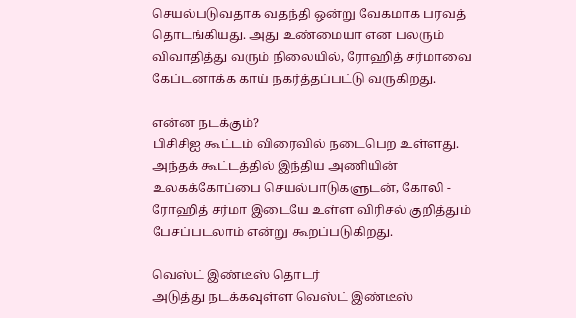செயல்படுவதாக வதந்தி ஒன்று வேகமாக பரவத் தொடங்கியது. அது உண்மையா என பலரும் விவாதித்து வரும் நிலையில், ரோஹித் சர்மாவை கேப்டனாக்க காய் நகர்த்தப்பட்டு வருகிறது.

என்ன நடக்கும்?
பிசிசிஐ கூட்டம் விரைவில் நடைபெற உள்ளது. அந்தக் கூட்டத்தில் இந்திய அணியின் உலகக்கோப்பை செயல்பாடுகளுடன், கோலி - ரோஹித் சர்மா இடையே உள்ள விரிசல் குறித்தும் பேசப்படலாம் என்று கூறப்படுகிறது.

வெஸ்ட் இண்டீஸ் தொடர்
அடுத்து நடக்கவுள்ள வெஸ்ட் இண்டீஸ்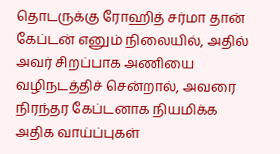தொடருக்கு ரோஹித் சர்மா தான் கேப்டன் எனும் நிலையில், அதில் அவர் சிறப்பாக அணியை வழிநடத்திச் சென்றால், அவரை நிரந்தர கேப்டனாக நியமிக்க அதிக வாய்ப்புகள்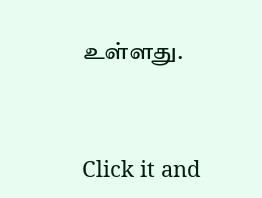உள்ளது.


Click it and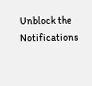Unblock the Notifications